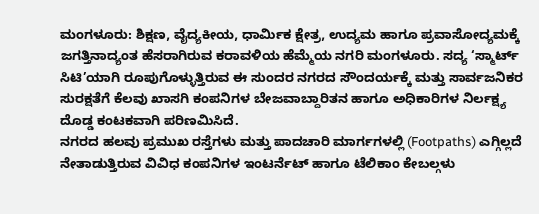ಮಂಗಳೂರು: ಶಿಕ್ಷಣ, ವೈದ್ಯಕೀಯ, ಧಾರ್ಮಿಕ ಕ್ಷೇತ್ರ, ಉದ್ಯಮ ಹಾಗೂ ಪ್ರವಾಸೋದ್ಯಮಕ್ಕೆ ಜಗತ್ತಿನಾದ್ಯಂತ ಹೆಸರಾಗಿರುವ ಕರಾವಳಿಯ ಹೆಮ್ಮೆಯ ನಗರಿ ಮಂಗಳೂರು. ಸದ್ಯ ‘ಸ್ಮಾರ್ಟ್ ಸಿಟಿ’ಯಾಗಿ ರೂಪುಗೊಳ್ಳುತ್ತಿರುವ ಈ ಸುಂದರ ನಗರದ ಸೌಂದರ್ಯಕ್ಕೆ ಮತ್ತು ಸಾರ್ವಜನಿಕರ ಸುರಕ್ಷತೆಗೆ ಕೆಲವು ಖಾಸಗಿ ಕಂಪನಿಗಳ ಬೇಜವಾಬ್ದಾರಿತನ ಹಾಗೂ ಅಧಿಕಾರಿಗಳ ನಿರ್ಲಕ್ಷ್ಯ ದೊಡ್ಡ ಕಂಟಕವಾಗಿ ಪರಿಣಮಿಸಿದೆ.
ನಗರದ ಹಲವು ಪ್ರಮುಖ ರಸ್ತೆಗಳು ಮತ್ತು ಪಾದಚಾರಿ ಮಾರ್ಗಗಳಲ್ಲಿ (Footpaths) ಎಗ್ಗಿಲ್ಲದೆ ನೇತಾಡುತ್ತಿರುವ ವಿವಿಧ ಕಂಪನಿಗಳ ಇಂಟರ್ನೆಟ್ ಹಾಗೂ ಟೆಲಿಕಾಂ ಕೇಬಲ್ಗಳು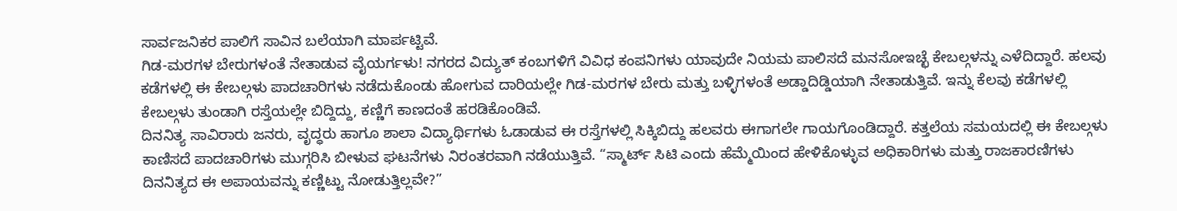ಸಾರ್ವಜನಿಕರ ಪಾಲಿಗೆ ಸಾವಿನ ಬಲೆಯಾಗಿ ಮಾರ್ಪಟ್ಟಿವೆ.
ಗಿಡ-ಮರಗಳ ಬೇರುಗಳಂತೆ ನೇತಾಡುವ ವೈಯರ್ಗಳು! ನಗರದ ವಿದ್ಯುತ್ ಕಂಬಗಳಿಗೆ ವಿವಿಧ ಕಂಪನಿಗಳು ಯಾವುದೇ ನಿಯಮ ಪಾಲಿಸದೆ ಮನಸೋಇಚ್ಛೆ ಕೇಬಲ್ಗಳನ್ನು ಎಳೆದಿದ್ದಾರೆ. ಹಲವು ಕಡೆಗಳಲ್ಲಿ ಈ ಕೇಬಲ್ಗಳು ಪಾದಚಾರಿಗಳು ನಡೆದುಕೊಂಡು ಹೋಗುವ ದಾರಿಯಲ್ಲೇ ಗಿಡ-ಮರಗಳ ಬೇರು ಮತ್ತು ಬಳ್ಳಿಗಳಂತೆ ಅಡ್ಡಾದಿಡ್ಡಿಯಾಗಿ ನೇತಾಡುತ್ತಿವೆ. ಇನ್ನು ಕೆಲವು ಕಡೆಗಳಲ್ಲಿ ಕೇಬಲ್ಗಳು ತುಂಡಾಗಿ ರಸ್ತೆಯಲ್ಲೇ ಬಿದ್ದಿದ್ದು, ಕಣ್ಣಿಗೆ ಕಾಣದಂತೆ ಹರಡಿಕೊಂಡಿವೆ.
ದಿನನಿತ್ಯ ಸಾವಿರಾರು ಜನರು, ವೃದ್ಧರು ಹಾಗೂ ಶಾಲಾ ವಿದ್ಯಾರ್ಥಿಗಳು ಓಡಾಡುವ ಈ ರಸ್ತೆಗಳಲ್ಲಿ ಸಿಕ್ಕಿಬಿದ್ದು ಹಲವರು ಈಗಾಗಲೇ ಗಾಯಗೊಂಡಿದ್ದಾರೆ. ಕತ್ತಲೆಯ ಸಮಯದಲ್ಲಿ ಈ ಕೇಬಲ್ಗಳು ಕಾಣಿಸದೆ ಪಾದಚಾರಿಗಳು ಮುಗ್ಗರಿಸಿ ಬೀಳುವ ಘಟನೆಗಳು ನಿರಂತರವಾಗಿ ನಡೆಯುತ್ತಿವೆ. “ಸ್ಮಾರ್ಟ್ ಸಿಟಿ ಎಂದು ಹೆಮ್ಮೆಯಿಂದ ಹೇಳಿಕೊಳ್ಳುವ ಅಧಿಕಾರಿಗಳು ಮತ್ತು ರಾಜಕಾರಣಿಗಳು ದಿನನಿತ್ಯದ ಈ ಅಪಾಯವನ್ನು ಕಣ್ಣಿಟ್ಟು ನೋಡುತ್ತಿಲ್ಲವೇ?”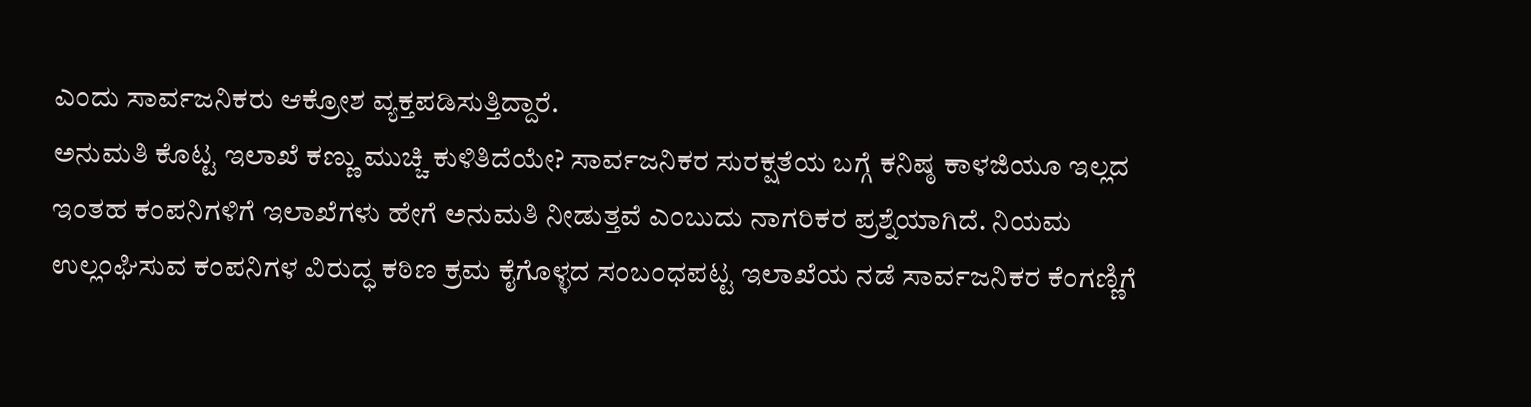ಎಂದು ಸಾರ್ವಜನಿಕರು ಆಕ್ರೋಶ ವ್ಯಕ್ತಪಡಿಸುತ್ತಿದ್ದಾರೆ.
ಅನುಮತಿ ಕೊಟ್ಟ ಇಲಾಖೆ ಕಣ್ಣು ಮುಚ್ಚಿ ಕುಳಿತಿದೆಯೇ? ಸಾರ್ವಜನಿಕರ ಸುರಕ್ಷತೆಯ ಬಗ್ಗೆ ಕನಿಷ್ಠ ಕಾಳಜಿಯೂ ಇಲ್ಲದ ಇಂತಹ ಕಂಪನಿಗಳಿಗೆ ಇಲಾಖೆಗಳು ಹೇಗೆ ಅನುಮತಿ ನೀಡುತ್ತವೆ ಎಂಬುದು ನಾಗರಿಕರ ಪ್ರಶ್ನೆಯಾಗಿದೆ. ನಿಯಮ ಉಲ್ಲಂಘಿಸುವ ಕಂಪನಿಗಳ ವಿರುದ್ಧ ಕಠಿಣ ಕ್ರಮ ಕೈಗೊಳ್ಳದ ಸಂಬಂಧಪಟ್ಟ ಇಲಾಖೆಯ ನಡೆ ಸಾರ್ವಜನಿಕರ ಕೆಂಗಣ್ಣಿಗೆ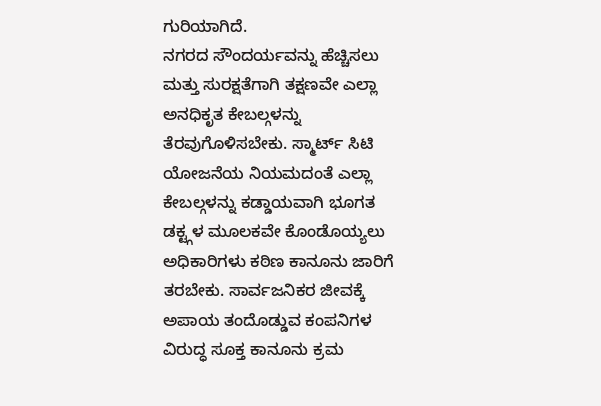ಗುರಿಯಾಗಿದೆ.
ನಗರದ ಸೌಂದರ್ಯವನ್ನು ಹೆಚ್ಚಿಸಲು ಮತ್ತು ಸುರಕ್ಷತೆಗಾಗಿ ತಕ್ಷಣವೇ ಎಲ್ಲಾ ಅನಧಿಕೃತ ಕೇಬಲ್ಗಳನ್ನು ತೆರವುಗೊಳಿಸಬೇಕು. ಸ್ಮಾರ್ಟ್ ಸಿಟಿ ಯೋಜನೆಯ ನಿಯಮದಂತೆ ಎಲ್ಲಾ ಕೇಬಲ್ಗಳನ್ನು ಕಡ್ಡಾಯವಾಗಿ ಭೂಗತ ಡಕ್ಟ್ಗಳ ಮೂಲಕವೇ ಕೊಂಡೊಯ್ಯಲು ಅಧಿಕಾರಿಗಳು ಕಠಿಣ ಕಾನೂನು ಜಾರಿಗೆ ತರಬೇಕು. ಸಾರ್ವಜನಿಕರ ಜೀವಕ್ಕೆ ಅಪಾಯ ತಂದೊಡ್ಡುವ ಕಂಪನಿಗಳ ವಿರುದ್ಧ ಸೂಕ್ತ ಕಾನೂನು ಕ್ರಮ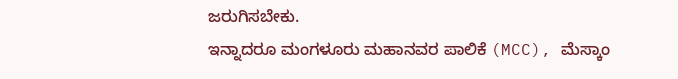ಜರುಗಿಸಬೇಕು.
ಇನ್ನಾದರೂ ಮಂಗಳೂರು ಮಹಾನವರ ಪಾಲಿಕೆ (MCC), ಮೆಸ್ಕಾಂ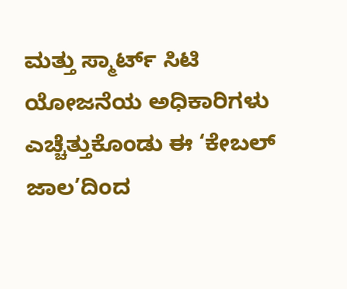ಮತ್ತು ಸ್ಮಾರ್ಟ್ ಸಿಟಿ ಯೋಜನೆಯ ಅಧಿಕಾರಿಗಳು ಎಚ್ಚೆತ್ತುಕೊಂಡು ಈ ‘ಕೇಬಲ್ ಜಾಲ’ದಿಂದ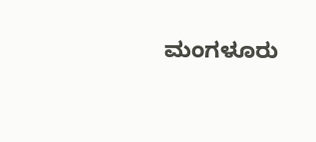ಮಂಗಳೂರು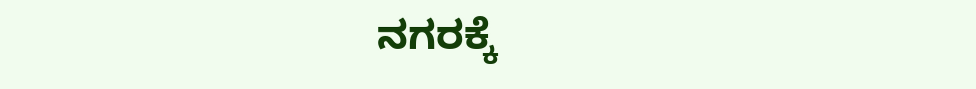ನಗರಕ್ಕೆ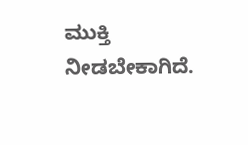ಮುಕ್ತಿ ನೀಡಬೇಕಾಗಿದೆ.